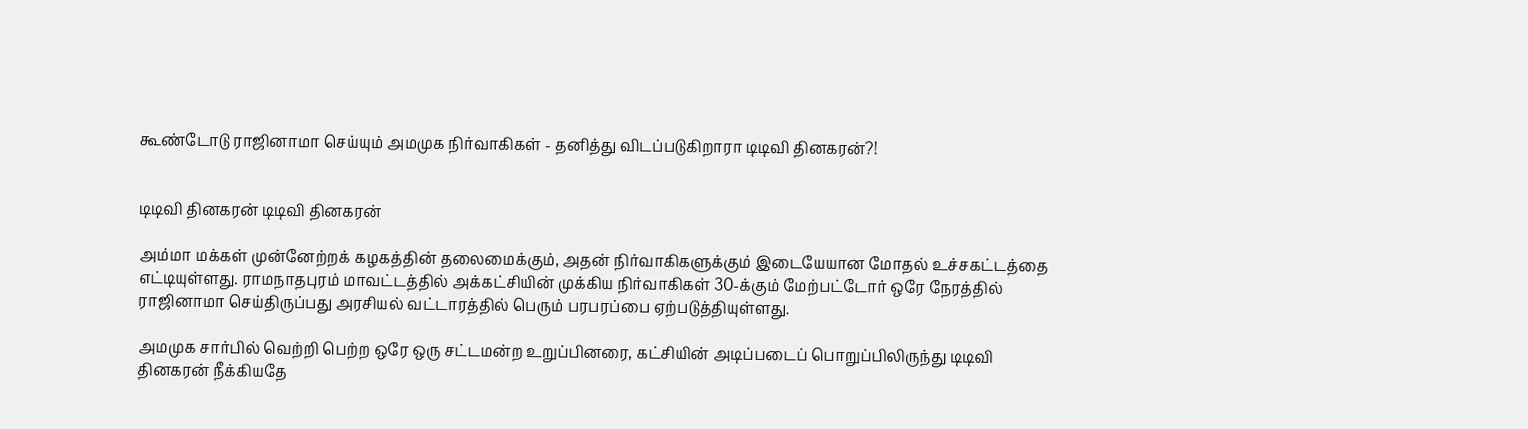கூண்டோடு ராஜினாமா செய்யும் அமமுக நிர்வாகிகள் - தனித்து விடப்படுகிறாரா டிடிவி தினகரன்?!


டிடிவி தினகரன் டிடிவி தினகரன்

அம்மா மக்கள் முன்னேற்றக் கழகத்தின் தலைமைக்கும், அதன் நிர்வாகிகளுக்கும் இடையேயான மோதல் உச்சகட்டத்தை எட்டியுள்ளது. ராமநாதபுரம் மாவட்டத்தில் அக்கட்சியின் முக்கிய நிர்வாகிகள் 30-க்கும் மேற்பட்டோர் ஒரே நேரத்தில் ராஜினாமா செய்திருப்பது அரசியல் வட்டாரத்தில் பெரும் பரபரப்பை ஏற்படுத்தியுள்ளது.

அமமுக சார்பில் வெற்றி பெற்ற ஒரே ஒரு சட்டமன்ற உறுப்பினரை, கட்சியின் அடிப்படைப் பொறுப்பிலிருந்து டிடிவி தினகரன் நீக்கியதே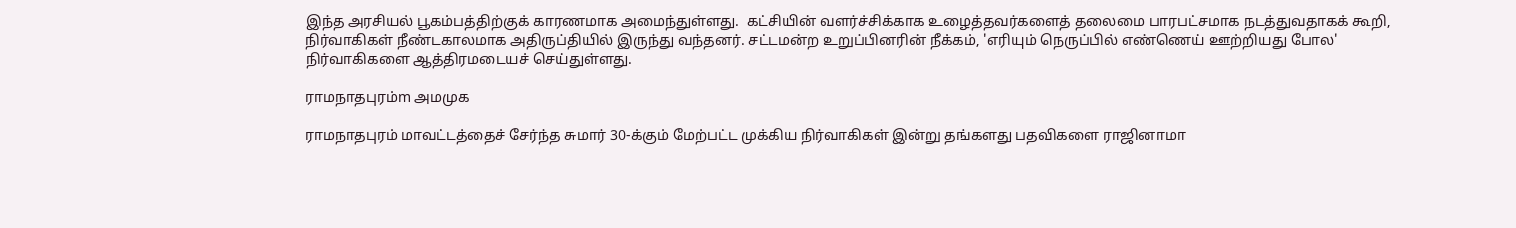இந்த அரசியல் பூகம்பத்திற்குக் காரணமாக அமைந்துள்ளது.  கட்சியின் வளர்ச்சிக்காக உழைத்தவர்களைத் தலைமை பாரபட்சமாக நடத்துவதாகக் கூறி, நிர்வாகிகள் நீண்டகாலமாக அதிருப்தியில் இருந்து வந்தனர். சட்டமன்ற உறுப்பினரின் நீக்கம், 'எரியும் நெருப்பில் எண்ணெய் ஊற்றியது போல' நிர்வாகிகளை ஆத்திரமடையச் செய்துள்ளது.

ராமநாதபுரம்m அமமுக

ராமநாதபுரம் மாவட்டத்தைச் சேர்ந்த சுமார் 30-க்கும் மேற்பட்ட முக்கிய நிர்வாகிகள் இன்று தங்களது பதவிகளை ராஜினாமா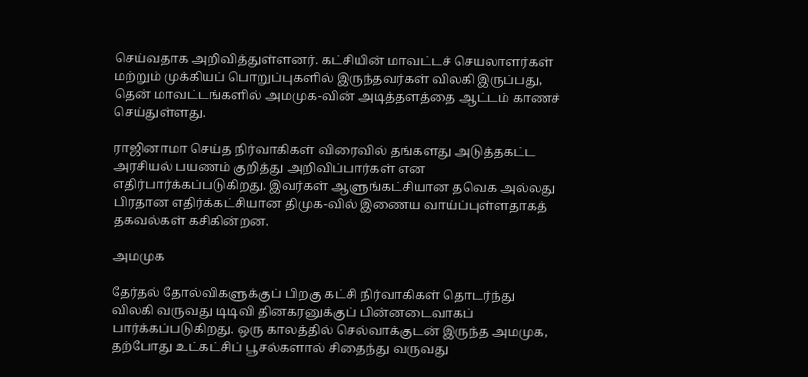செய்வதாக அறிவித்துள்ளனர். கட்சியின் மாவட்டச் செயலாளர்கள் மற்றும் முக்கியப் பொறுப்புகளில் இருந்தவர்கள் விலகி இருப்பது, தென் மாவட்டங்களில் அமமுக-வின் அடித்தளத்தை ஆட்டம் காணச் செய்துள்ளது.

ராஜினாமா செய்த நிர்வாகிகள் விரைவில் தங்களது அடுத்தகட்ட அரசியல் பயணம் குறித்து அறிவிப்பார்கள் என எதிர்பார்க்கப்படுகிறது. இவர்கள் ஆளுங்கட்சியான தவெக அல்லது பிரதான எதிர்க்கட்சியான திமுக-வில் இணைய வாய்ப்புள்ளதாகத் தகவல்கள் கசிகின்றன.

அமமுக

தேர்தல் தோல்விகளுக்குப் பிறகு கட்சி நிர்வாகிகள் தொடர்ந்து விலகி வருவது டிடிவி தினகரனுக்குப் பின்னடைவாகப் பார்க்கப்படுகிறது. ஒரு காலத்தில் செல்வாக்குடன் இருந்த அமமுக, தற்போது உட்கட்சிப் பூசல்களால் சிதைந்து வருவது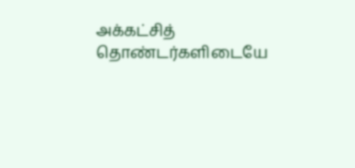அக்கட்சித் தொண்டர்களிடையே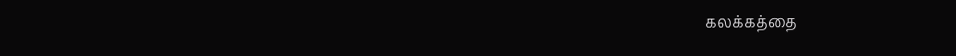கலக்கத்தை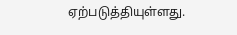ஏற்படுத்தியுள்ளது.